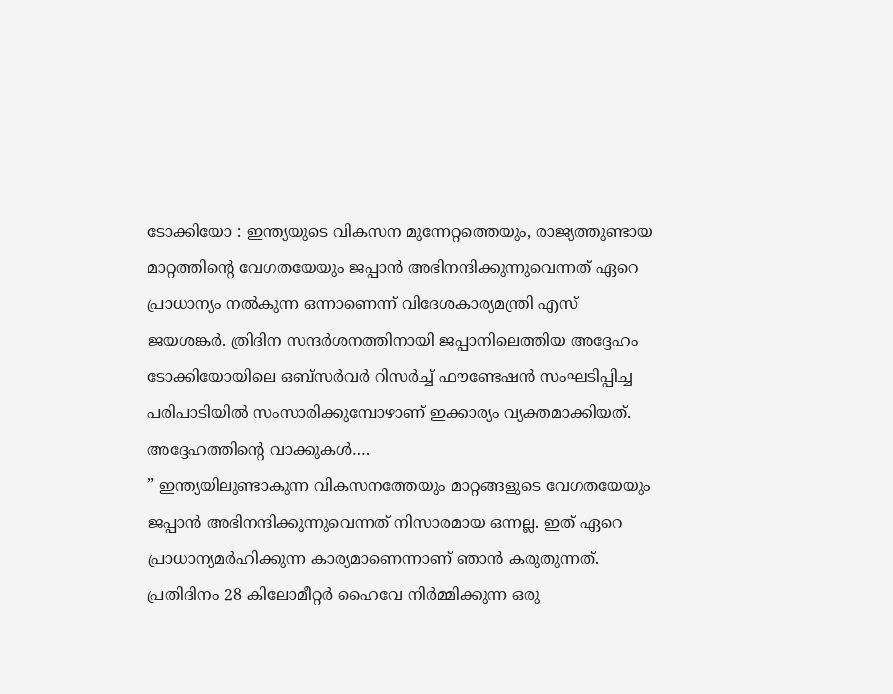ടോക്കിയോ : ഇന്ത്യയുടെ വികസന മുന്നേറ്റത്തെയും, രാജ്യത്തുണ്ടായ മാറ്റത്തിന്റെ വേഗതയേയും ജപ്പാൻ അഭിനന്ദിക്കുന്നുവെന്നത് ഏറെ പ്രാധാന്യം നൽകുന്ന ഒന്നാണെന്ന് വിദേശകാര്യമന്ത്രി എസ് ജയശങ്കർ. ത്രിദിന സന്ദർശനത്തിനായി ജപ്പാനിലെത്തിയ അദ്ദേഹം ടോക്കിയോയിലെ ഒബ്സർവർ റിസർച്ച് ഫൗണ്ടേഷൻ സംഘടിപ്പിച്ച പരിപാടിയിൽ സംസാരിക്കുമ്പോഴാണ് ഇക്കാര്യം വ്യക്തമാക്കിയത്.
അദ്ദേഹത്തിന്റെ വാക്കുകൾ….
” ഇന്ത്യയിലുണ്ടാകുന്ന വികസനത്തേയും മാറ്റങ്ങളുടെ വേഗതയേയും ജപ്പാൻ അഭിനന്ദിക്കുന്നുവെന്നത് നിസാരമായ ഒന്നല്ല. ഇത് ഏറെ പ്രാധാന്യമർഹിക്കുന്ന കാര്യമാണെന്നാണ് ഞാൻ കരുതുന്നത്. പ്രതിദിനം 28 കിലോമീറ്റർ ഹൈവേ നിർമ്മിക്കുന്ന ഒരു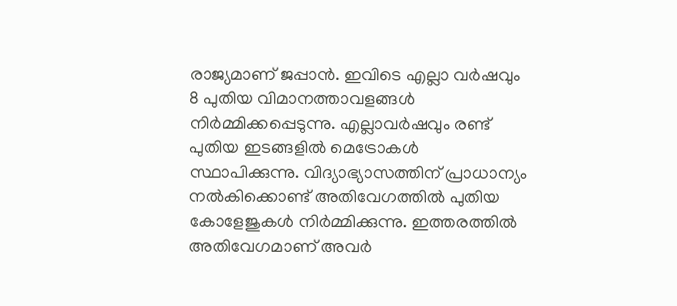രാജ്യമാണ് ജപ്പാൻ. ഇവിടെ എല്ലാ വർഷവും 8 പുതിയ വിമാനത്താവളങ്ങൾ നിർമ്മിക്കപ്പെടുന്നു. എല്ലാവർഷവും രണ്ട് പുതിയ ഇടങ്ങളിൽ മെട്രോകൾ സ്ഥാപിക്കുന്നു. വിദ്യാഭ്യാസത്തിന് പ്രാധാന്യം നൽകിക്കൊണ്ട് അതിവേഗത്തിൽ പുതിയ കോളേജുകൾ നിർമ്മിക്കുന്നു. ഇത്തരത്തിൽ അതിവേഗമാണ് അവർ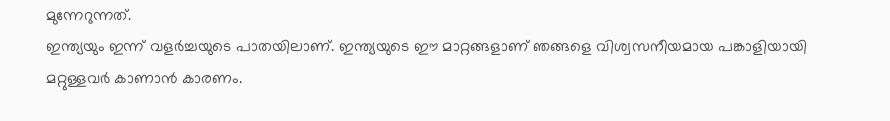മുന്നേറുന്നത്.
ഇന്ത്യയും ഇന്ന് വളർച്ചയുടെ പാതയിലാണ്. ഇന്ത്യയുടെ ഈ മാറ്റങ്ങളാണ് ഞങ്ങളെ വിശ്വസനീയമായ പങ്കാളിയായി മറ്റുള്ളവർ കാണാൻ കാരണം.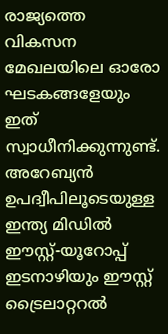രാജ്യത്തെ വികസന മേഖലയിലെ ഓരോ ഘടകങ്ങളേയും ഇത് സ്വാധീനിക്കുന്നുണ്ട്. അറേബ്യൻ ഉപദ്വീപിലൂടെയുള്ള ഇന്ത്യ മിഡിൽ ഈസ്റ്റ്-യൂറോപ്പ് ഇടനാഴിയും ഈസ്റ്റ് ട്രൈലാറ്ററൽ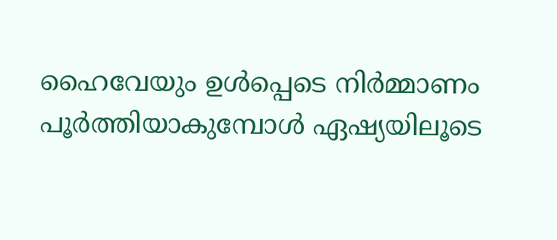ഹൈവേയും ഉൾപ്പെടെ നിർമ്മാണം പൂർത്തിയാകുമ്പോൾ ഏഷ്യയിലൂടെ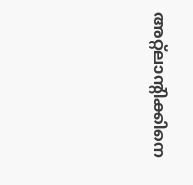അറ്റ്ലാന്റിക്കിനെ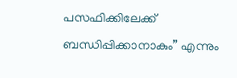പസഫിക്കിലേക്ക് ബന്ധിപ്പിക്കാനാകും” എന്നും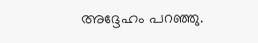അദ്ദേഹം പറഞ്ഞു.